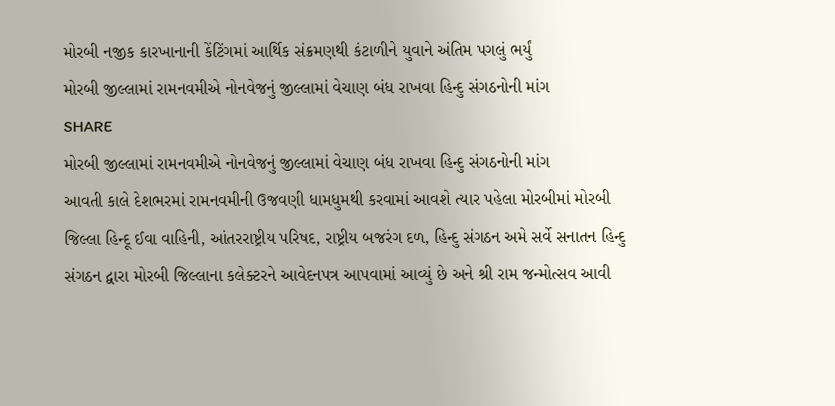મોરબી નજીક કારખાનાની કેંટિંગમાં આર્થિક સંક્રમણથી કંટાળીને યુવાને અંતિમ પગલું ભર્યું
મોરબી જીલ્લામાં રામનવમીએ નોનવેજનું જીલ્લામાં વેચાણ બંધ રાખવા હિન્દુ સંગઠનોની માંગ
SHARE
મોરબી જીલ્લામાં રામનવમીએ નોનવેજનું જીલ્લામાં વેચાણ બંધ રાખવા હિન્દુ સંગઠનોની માંગ
આવતી કાલે દેશભરમાં રામનવમીની ઉજવણી ધામધુમથી કરવામાં આવશે ત્યાર પહેલા મોરબીમાં મોરબી જિલ્લા હિન્દૂ ઈવા વાહિની, આંતરરાષ્ટ્રીય પરિષદ, રાષ્ટ્રીય બજરંગ દળ, હિન્દુ સંગઠન અમે સર્વે સનાતન હિન્દુ સંગઠન દ્વારા મોરબી જિલ્લાના કલેક્ટરને આવેદનપત્ર આપવામાં આવ્યું છે અને શ્રી રામ જન્મોત્સવ આવી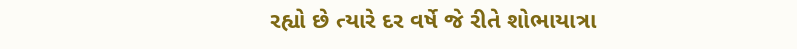રહ્યો છે ત્યારે દર વર્ષે જે રીતે શોભાયાત્રા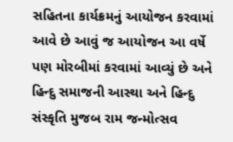સહિતના કાર્યક્રમનું આયોજન કરવામાં આવે છે આવું જ આયોજન આ વર્ષે પણ મોરબીમાં કરવામાં આવ્યું છે અને હિન્દુ સમાજની આસ્થા અને હિન્દુ સંસ્કૃતિ મુજબ રામ જન્મોત્સવ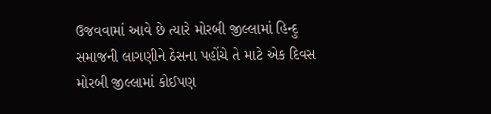ઉજવવામાં આવે છે ત્યારે મોરબી જીલ્લામાં હિન્દુ સમાજની લાગણીને ઠેસના પહોંચે તે માટે એક દિવસ મોરબી જીલ્લામાં કોઈપણ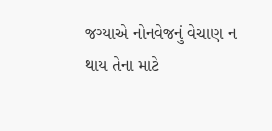જગ્યાએ નોનવેજનું વેચાણ ન થાય તેના માટે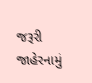જરૂરી જાહેરનામું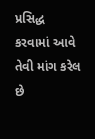પ્રસિદ્ધ કરવામાં આવે તેવી માંગ કરેલ છે